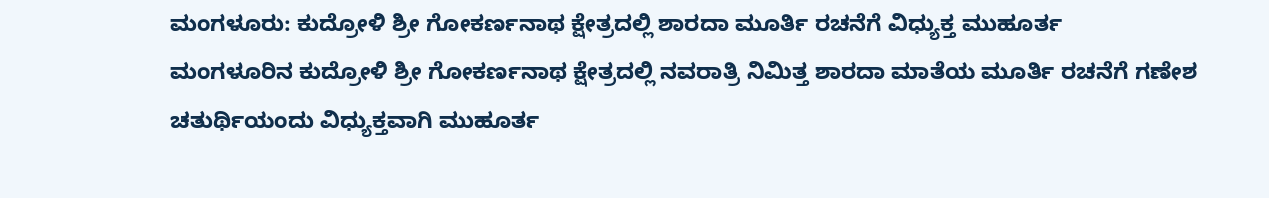ಮಂಗಳೂರು: ಕುದ್ರೋಳಿ ಶ್ರೀ ಗೋಕರ್ಣನಾಥ ಕ್ಷೇತ್ರದಲ್ಲಿ ಶಾರದಾ ಮೂರ್ತಿ ರಚನೆಗೆ ವಿಧ್ಯುಕ್ತ ಮುಹೂರ್ತ
ಮಂಗಳೂರಿನ ಕುದ್ರೋಳಿ ಶ್ರೀ ಗೋಕರ್ಣನಾಥ ಕ್ಷೇತ್ರದಲ್ಲಿ ನವರಾತ್ರಿ ನಿಮಿತ್ತ ಶಾರದಾ ಮಾತೆಯ ಮೂರ್ತಿ ರಚನೆಗೆ ಗಣೇಶ ಚತುರ್ಥಿಯಂದು ವಿಧ್ಯುಕ್ತವಾಗಿ ಮುಹೂರ್ತ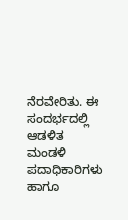ನೆರವೇರಿತು. ಈ ಸಂದರ್ಭದಲ್ಲಿ ಆಡಳಿತ ಮಂಡಳಿ ಪದಾಧಿಕಾರಿಗಳು ಹಾಗೂ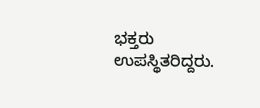ಭಕ್ತರು ಉಪಸ್ಥಿತರಿದ್ದರು.